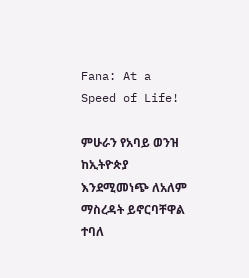Fana: At a Speed of Life!

ምሁራን የአባይ ወንዝ ከኢትዮጵያ እንደሚመነጭ ለአለም ማስረዳት ይኖርባቸዋል ተባለ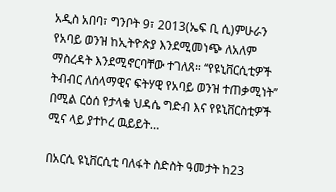አዲስ አበባ፣ ግንቦት 9፣ 2013(ኤፍ ቢ ሲ)ምሁራን የአባይ ወንዝ ከኢትዮጵያ እንደሚመነጭ ለአለም ማስረዳት እንደሚኖርባቸው ተገለጸ። ‘‘የዩኒቨርሲቲዎች ትብብር ለሰላማዊና ፍትሃዊ የአባይ ወንዝ ተጠቃሚነት’’ በሚል ርዕሰ የታላቁ ህዳሴ ግድብ እና የዩኒቨርስቲዎች ሚና ላይ ያተኮረ ዉይይት…

በአርሲ ዩኒቨርሲቲ ባለፋት ስድስት ዓመታት ከ23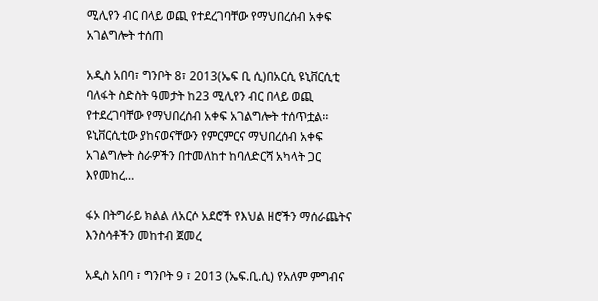ሚሊየን ብር በላይ ወጪ የተደረገባቸው የማህበረሰብ አቀፍ አገልግሎት ተሰጠ

አዲስ አበባ፣ ግንቦት 8፣ 2013(ኤፍ ቢ ሲ)በአርሲ ዩኒቨርሲቲ ባለፋት ስድስት ዓመታት ከ23 ሚሊየን ብር በላይ ወጪ የተደረገባቸው የማህበረሰብ አቀፍ አገልግሎት ተሰጥቷል፡፡ ዩኒቨርሲቲው ያከናወናቸውን የምርምርና ማህበረሰብ አቀፍ አገልግሎት ስራዎችን በተመለከተ ከባለድርሻ አካላት ጋር እየመከረ…

ፋኦ በትግራይ ክልል ለአርሶ አደሮች የእህል ዘሮችን ማሰራጨትና እንስሳቶችን መከተብ ጀመረ

አዲስ አበባ ፣ ግንቦት 9 ፣ 2013 (ኤፍ.ቢ.ሲ) የአለም ምግብና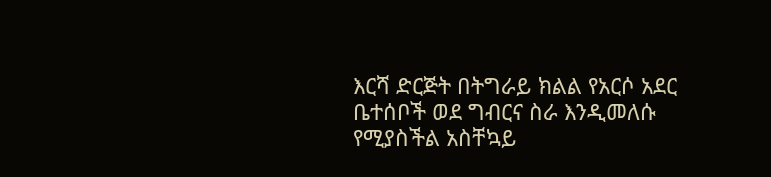እርሻ ድርጅት በትግራይ ክልል የአርሶ አደር ቤተሰቦች ወደ ግብርና ስራ እንዲመለሱ የሚያስችል አስቸኳይ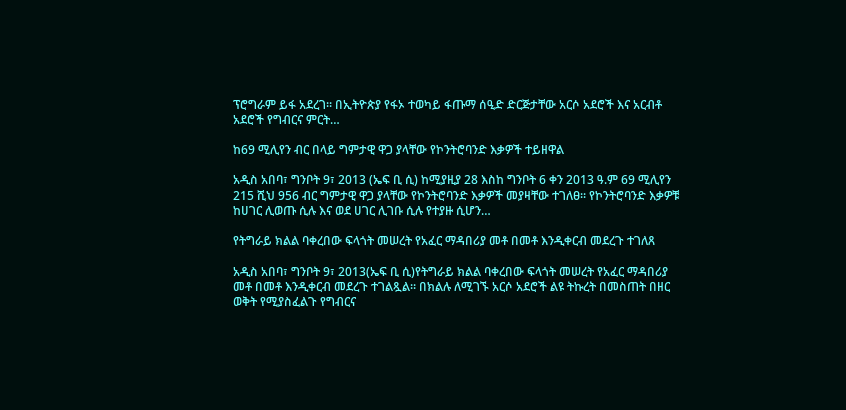ፕሮግራም ይፋ አደረገ። በኢትዮጵያ የፋኦ ተወካይ ፋጡማ ሰዒድ ድርጅታቸው አርሶ አደሮች እና አርብቶ አደሮች የግብርና ምርት…

ከ69 ሚሊየን ብር በላይ ግምታዊ ዋጋ ያላቸው የኮንትሮባንድ እቃዎች ተይዘዋል

አዲስ አበባ፣ ግንቦት 9፣ 2013 (ኤፍ ቢ ሲ) ከሚያዚያ 28 እስከ ግንቦት 6 ቀን 2013 ዓ.ም 69 ሚሊየን 215 ሺህ 956 ብር ግምታዊ ዋጋ ያላቸው የኮንትሮባንድ እቃዎች መያዛቸው ተገለፀ፡፡ የኮንትሮባንድ እቃዎቹ ከሀገር ሊወጡ ሲሉ እና ወደ ሀገር ሊገቡ ሲሉ የተያዙ ሲሆን…

የትግራይ ክልል ባቀረበው ፍላጎት መሠረት የአፈር ማዳበሪያ መቶ በመቶ እንዲቀርብ መደረጉ ተገለጸ

አዲስ አበባ፣ ግንቦት 9፣ 2013(ኤፍ ቢ ሲ)የትግራይ ክልል ባቀረበው ፍላጎት መሠረት የአፈር ማዳበሪያ መቶ በመቶ እንዲቀርብ መደረጉ ተገልጿል። በክልሉ ለሚገኙ አርሶ አደሮች ልዩ ትኩረት በመስጠት በዘር ወቅት የሚያስፈልጉ የግብርና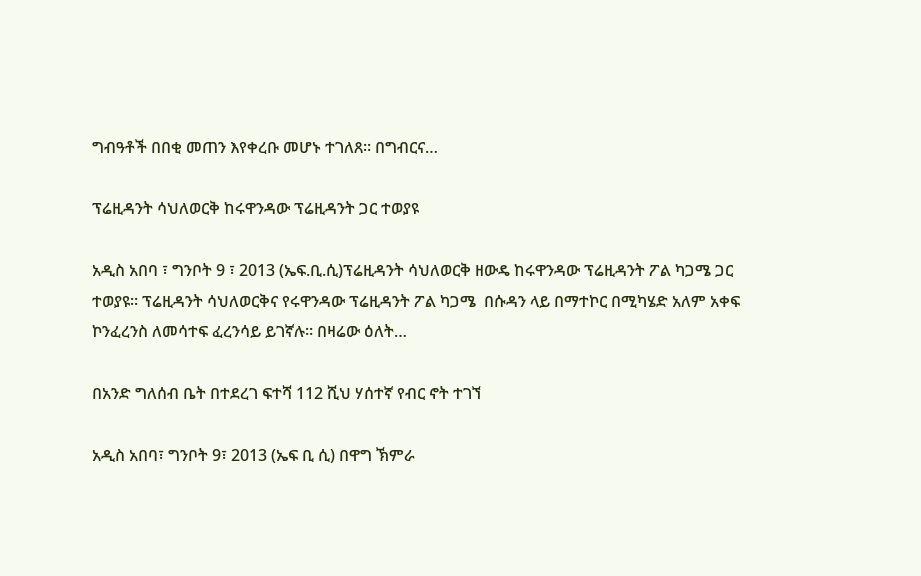ግብዓቶች በበቂ መጠን እየቀረቡ መሆኑ ተገለጸ። በግብርና…

ፕሬዚዳንት ሳህለወርቅ ከሩዋንዳው ፕሬዚዳንት ጋር ተወያዩ

አዲስ አበባ ፣ ግንቦት 9 ፣ 2013 (ኤፍ.ቢ.ሲ)ፕሬዚዳንት ሳህለወርቅ ዘውዴ ከሩዋንዳው ፕሬዚዳንት ፖል ካጋሜ ጋር ተወያዩ። ፕሬዚዳንት ሳህለወርቅና የሩዋንዳው ፕሬዚዳንት ፖል ካጋሜ  በሱዳን ላይ በማተኮር በሚካሄድ አለም አቀፍ ኮንፈረንስ ለመሳተፍ ፈረንሳይ ይገኛሉ። በዛሬው ዕለት…

በአንድ ግለሰብ ቤት በተደረገ ፍተሻ 112 ሺህ ሃሰተኛ የብር ኖት ተገኘ

አዲስ አበባ፣ ግንቦት 9፣ 2013 (ኤፍ ቢ ሲ) በዋግ ኽምራ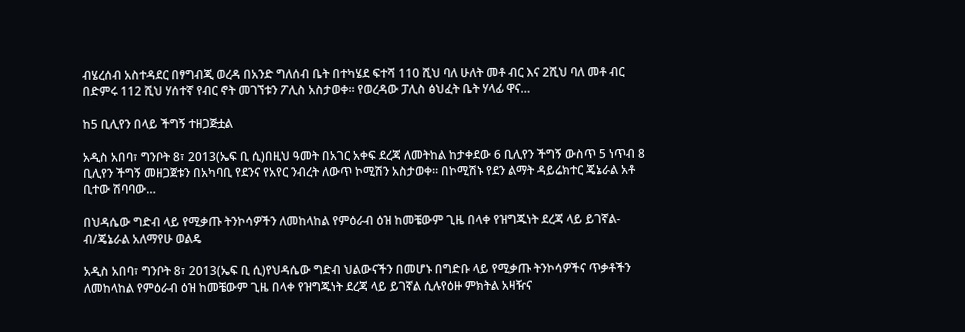ብሄረሰብ አስተዳደር በፃግብጂ ወረዳ በአንድ ግለሰብ ቤት በተካሄደ ፍተሻ 110 ሺህ ባለ ሁለት መቶ ብር እና 2ሺህ ባለ መቶ ብር በድምሩ 112 ሺህ ሃሰተኛ የብር ኖት መገኘቱን ፖሊስ አስታወቀ። የወረዳው ፓሊስ ፅህፈት ቤት ሃላፊ ዋና…

ከ5 ቢሊየን በላይ ችግኝ ተዘጋጅቷል

አዲስ አበባ፣ ግንቦት 8፣ 2013(ኤፍ ቢ ሲ)በዚህ ዓመት በአገር አቀፍ ደረጃ ለመትከል ከታቀደው 6 ቢሊየን ችግኝ ውስጥ 5 ነጥብ 8 ቢሊየን ችግኝ መዘጋጀቱን በአካባቢ የደንና የአየር ንብረት ለውጥ ኮሚሽን አስታወቀ። በኮሚሽኑ የደን ልማት ዳይሬክተር ጄኔራል አቶ ቢተው ሽባባው…

በህዳሴው ግድብ ላይ የሚቃጡ ትንኮሳዎችን ለመከላከል የምዕራብ ዕዝ ከመቼውም ጊዜ በላቀ የዝግጁነት ደረጃ ላይ ይገኛል-ብ/ጄኔራል አለማየሁ ወልዴ

አዲስ አበባ፣ ግንቦት 8፣ 2013(ኤፍ ቢ ሲ)የህዳሴው ግድብ ህልውናችን በመሆኑ በግድቡ ላይ የሚቃጡ ትንኮሳዎችና ጥቃቶችን ለመከላከል የምዕራብ ዕዝ ከመቼውም ጊዜ በላቀ የዝግጁነት ደረጃ ላይ ይገኛል ሲሉየዕዙ ምክትል አዛዥና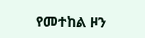የመተከል ዞን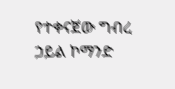የተቀናጀው ግብረ ኃይል ኮማንድ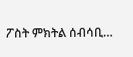ፖስት ምክትል ሰብሳቢ…